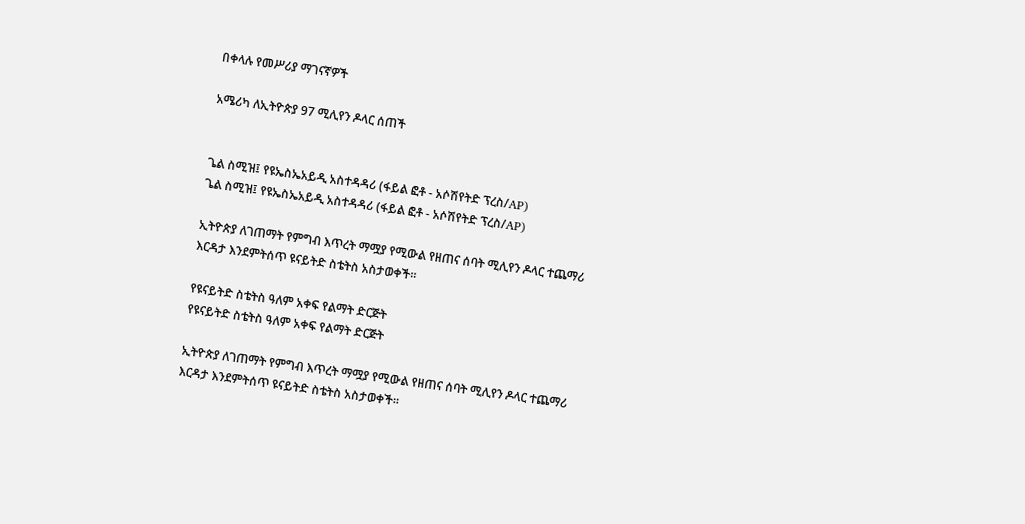በቀላሉ የመሥሪያ ማገናኛዎች

አሜሪካ ለኢትዮጵያ 97 ሚሊየን ዶላር ሰጠች


ጌል ስሚዝ፤ የዩኤስኤአይዲ አስተዳዳሪ (ፋይል ፎቶ - አሶሽየትድ ፕረስ/AP)
ጌል ስሚዝ፤ የዩኤስኤአይዲ አስተዳዳሪ (ፋይል ፎቶ - አሶሽየትድ ፕረስ/AP)

ኢትዮጵያ ለገጠማት የምግብ እጥረት ማሟያ የሚውል የዘጠና ሰባት ሚሊየን ዶላር ተጨማሪ እርዳታ እንደምትሰጥ ዩናይትድ ስቴትስ አስታወቀች።

የዩናይትድ ስቴትስ ዓለም አቀፍ የልማት ድርጅት
የዩናይትድ ስቴትስ ዓለም አቀፍ የልማት ድርጅት

ኢትዮጵያ ለገጠማት የምግብ እጥረት ማሟያ የሚውል የዘጠና ሰባት ሚሊየን ዶላር ተጨማሪ እርዳታ እንደምትሰጥ ዩናይትድ ስቴትስ አስታወቀች።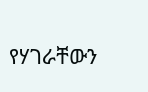የሃገራቸውን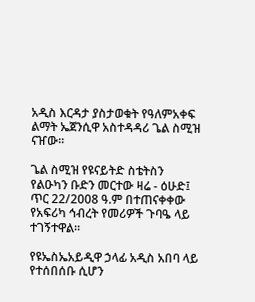አዲስ እርዳታ ያስታወቁት የዓለምአቀፍ ልማት ኤጀንሲዋ አስተዳዳሪ ጌል ስሚዝ ናዠው።

ጌል ስሚዝ የዩናይትድ ስቴትስን የልዑካን ቡድን መርተው ዛሬ - ዕሁድ፤ ጥር 22/2008 ዓ.ም በተጠናቀቀው የአፍሪካ ኅብረት የመሪዎች ጉባዔ ላይ ተገኝተዋል።

የዩኤስኤአይዲዋ ኃላፊ አዲስ አበባ ላይ የተሰበሰቡ ሲሆን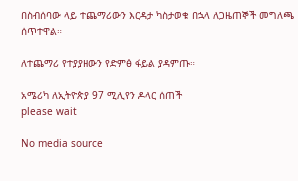በስብሰባው ላይ ተጨማሪውን እርዳታ ካስታወቁ በኋላ ለጋዜጠኞች መግለጫ ሰጥተዋል።

ለተጨማሪ የተያያዘውን የድምፅ ፋይል ያዳምጡ።

አሜሪካ ለኢትዮጵያ 97 ሚሊየን ዶላር ሰጠች
please wait

No media source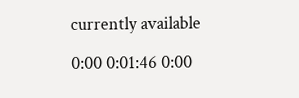currently available

0:00 0:01:46 0:00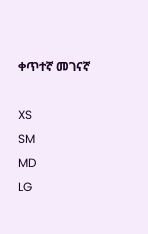ቀጥተኛ መገናኛ

XS
SM
MD
LG